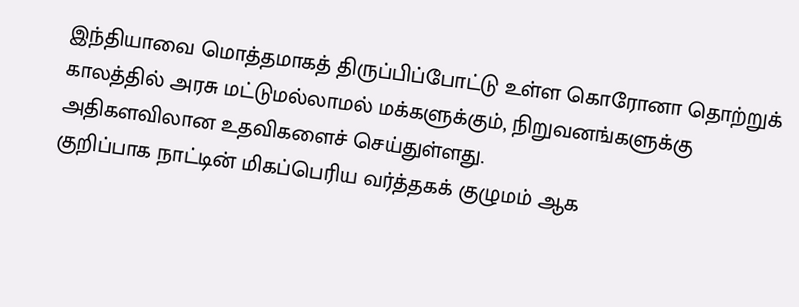இந்தியாவை மொத்தமாகத் திருப்பிப்போட்டு உள்ள கொரோனா தொற்றுக் காலத்தில் அரசு மட்டுமல்லாமல் மக்களுக்கும், நிறுவனங்களுக்கு அதிகளவிலான உதவிகளைச் செய்துள்ளது.
குறிப்பாக நாட்டின் மிகப்பெரிய வர்த்தகக் குழுமம் ஆக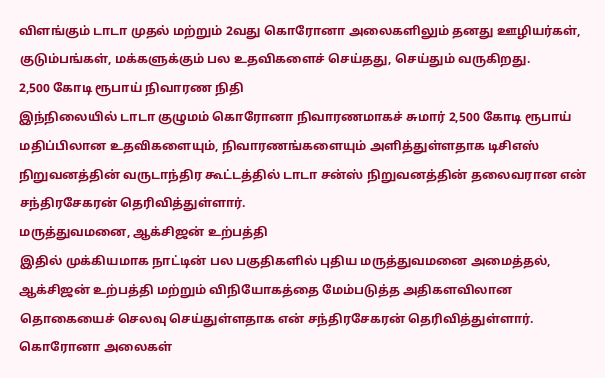விளங்கும் டாடா முதல் மற்றும் 2வது கொரோனா அலைகளிலும் தனது ஊழியர்கள், குடும்பங்கள், மக்களுக்கும் பல உதவிகளைச் செய்தது, செய்தும் வருகிறது.
2,500 கோடி ரூபாய் நிவாரண நிதி
இந்நிலையில் டாடா குழுமம் கொரோனா நிவாரணமாகச் சுமார் 2,500 கோடி ரூபாய் மதிப்பிலான உதவிகளையும், நிவாரணங்களையும் அளித்துள்ளதாக டிசிஎஸ் நிறுவனத்தின் வருடாந்திர கூட்டத்தில் டாடா சன்ஸ் நிறுவனத்தின் தலைவரான என் சந்திரசேகரன் தெரிவித்துள்ளார்.
மருத்துவமனை, ஆக்சிஜன் உற்பத்தி
இதில் முக்கியமாக நாட்டின் பல பகுதிகளில் புதிய மருத்துவமனை அமைத்தல், ஆக்சிஜன் உற்பத்தி மற்றும் விநியோகத்தை மேம்படுத்த அதிகளவிலான தொகையைச் செலவு செய்துள்ளதாக என் சந்திரசேகரன் தெரிவித்துள்ளார்.
கொரோனா அலைகள்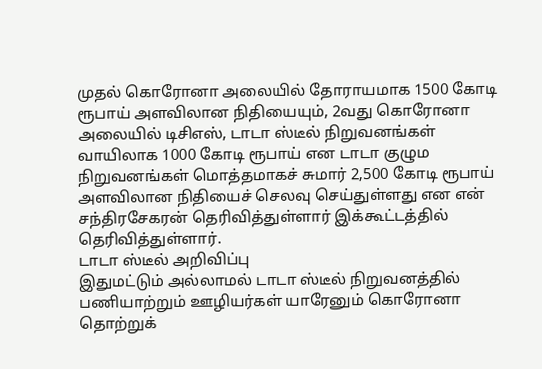முதல் கொரோனா அலையில் தோராயமாக 1500 கோடி ரூபாய் அளவிலான நிதியையும், 2வது கொரோனா அலையில் டிசிஎஸ், டாடா ஸ்டீல் நிறுவனங்கள் வாயிலாக 1000 கோடி ரூபாய் என டாடா குழும நிறுவனங்கள் மொத்தமாகச் சுமார் 2,500 கோடி ரூபாய் அளவிலான நிதியைச் செலவு செய்துள்ளது என என் சந்திரசேகரன் தெரிவித்துள்ளார் இக்கூட்டத்தில் தெரிவித்துள்ளார்.
டாடா ஸ்டீல் அறிவிப்பு
இதுமட்டும் அல்லாமல் டாடா ஸ்டீல் நிறுவனத்தில் பணியாற்றும் ஊழியர்கள் யாரேனும் கொரோனா தொற்றுக்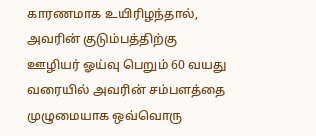காரணமாக உயிரிழந்தால், அவரின் குடும்பத்திற்கு ஊழியர் ஓய்வு பெறும் 60 வயது வரையில் அவரின் சம்பளத்தை முழுமையாக ஒவ்வொரு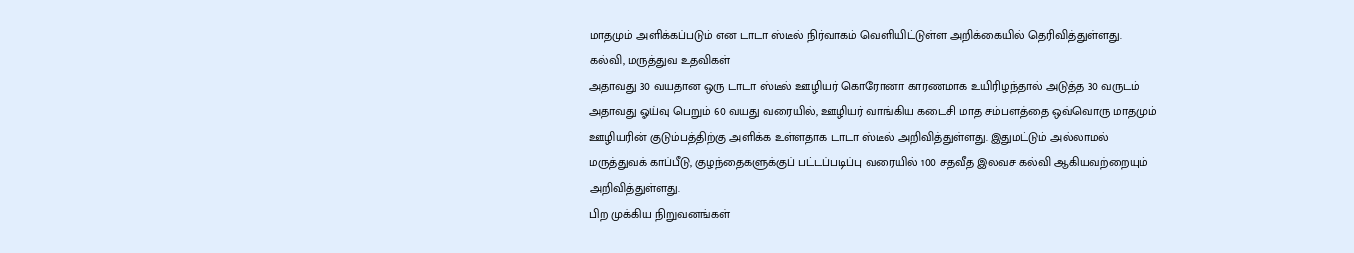மாதமும் அளிக்கப்படும் என டாடா ஸ்டீல் நிர்வாகம் வெளியிட்டுள்ள அறிக்கையில் தெரிவித்துள்ளது.
கல்வி, மருத்துவ உதவிகள்
அதாவது 30 வயதான ஒரு டாடா ஸ்டீல் ஊழியர் கொரோனா காரணமாக உயிரிழந்தால் அடுத்த 30 வருடம் அதாவது ஓய்வு பெறும் 60 வயது வரையில், ஊழியர் வாங்கிய கடைசி மாத சம்பளத்தை ஒவ்வொரு மாதமும் ஊழியரின் குடும்பத்திற்கு அளிக்க உள்ளதாக டாடா ஸ்டீல் அறிவித்துள்ளது. இதுமட்டும் அல்லாமல் மருத்துவக் காப்பீடு, குழந்தைகளுக்குப் பட்டப்படிப்பு வரையில் 100 சதவீத இலவச கல்வி ஆகியவற்றையும் அறிவித்துள்ளது.
பிற முக்கிய நிறுவனங்கள்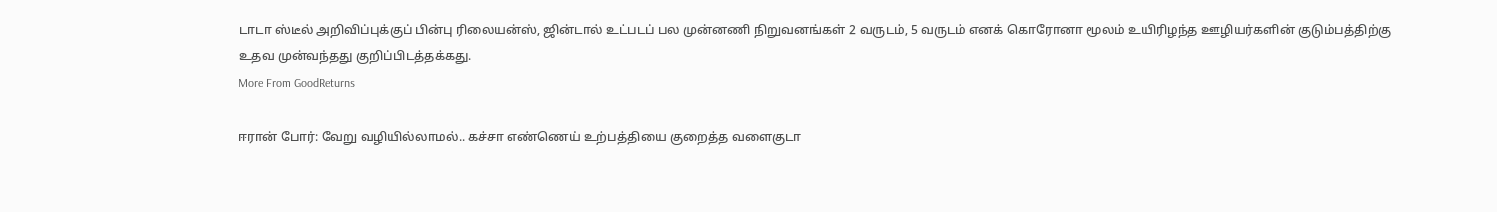டாடா ஸ்டீல் அறிவிப்புக்குப் பின்பு ரிலையன்ஸ், ஜின்டால் உட்படப் பல முன்னணி நிறுவனங்கள் 2 வருடம், 5 வருடம் எனக் கொரோனா மூலம் உயிரிழந்த ஊழியர்களின் குடும்பத்திற்கு உதவ முன்வந்தது குறிப்பிடத்தக்கது.
More From GoodReturns

ஈரான் போர்: வேறு வழியில்லாமல்.. கச்சா எண்ணெய் உற்பத்தியை குறைத்த வளைகுடா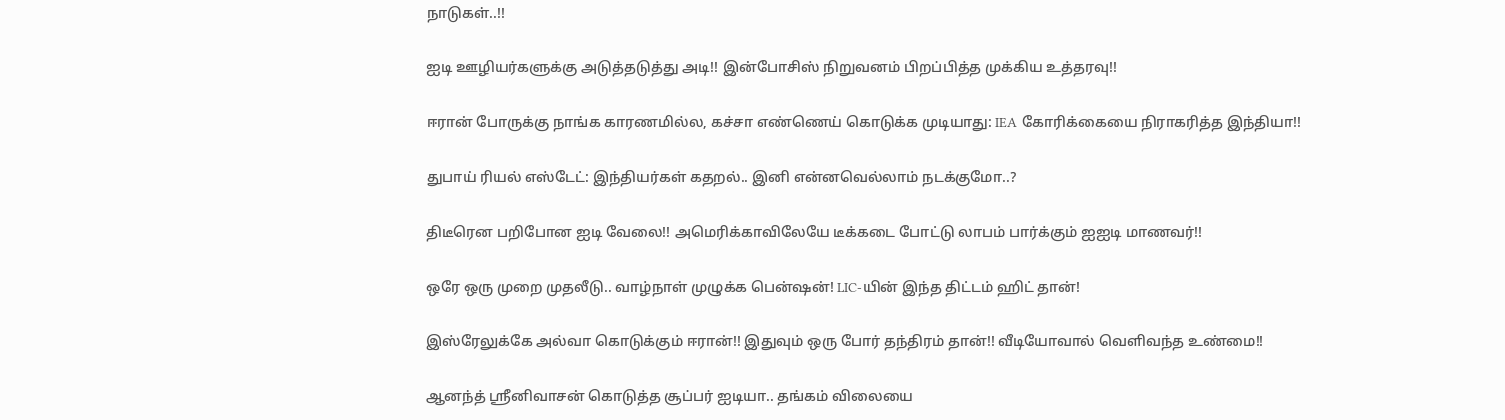நாடுகள்..!!

ஐடி ஊழியர்களுக்கு அடுத்தடுத்து அடி!! இன்போசிஸ் நிறுவனம் பிறப்பித்த முக்கிய உத்தரவு!!

ஈரான் போருக்கு நாங்க காரணமில்ல, கச்சா எண்ணெய் கொடுக்க முடியாது: IEA கோரிக்கையை நிராகரித்த இந்தியா!!

துபாய் ரியல் எஸ்டேட்: இந்தியர்கள் கதறல்.. இனி என்னவெல்லாம் நடக்குமோ..?

திடீரென பறிபோன ஐடி வேலை!! அமெரிக்காவிலேயே டீக்கடை போட்டு லாபம் பார்க்கும் ஐஐடி மாணவர்!!

ஒரே ஒரு முறை முதலீடு.. வாழ்நாள் முழுக்க பென்ஷன்! LIC-யின் இந்த திட்டம் ஹிட் தான்!

இஸ்ரேலுக்கே அல்வா கொடுக்கும் ஈரான்!! இதுவும் ஒரு போர் தந்திரம் தான்!! வீடியோவால் வெளிவந்த உண்மை!!

ஆனந்த் ஸ்ரீனிவாசன் கொடுத்த சூப்பர் ஐடியா.. தங்கம் விலையை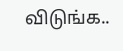விடுங்க..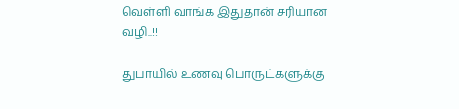வெள்ளி வாங்க இதுதான் சரியான வழி..!!

துபாயில் உணவு பொருட்களுக்கு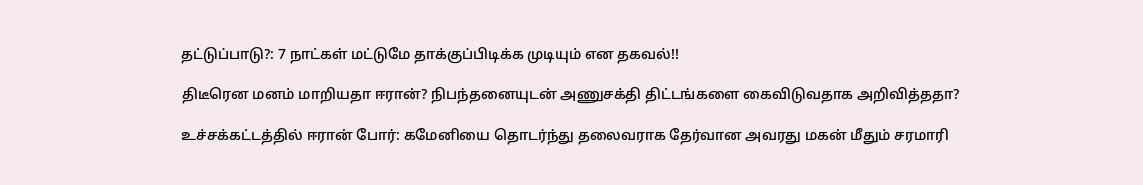தட்டுப்பாடு?: 7 நாட்கள் மட்டுமே தாக்குப்பிடிக்க முடியும் என தகவல்!!

திடீரென மனம் மாறியதா ஈரான்? நிபந்தனையுடன் அணுசக்தி திட்டங்களை கைவிடுவதாக அறிவித்ததா?

உச்சக்கட்டத்தில் ஈரான் போர்: கமேனியை தொடர்ந்து தலைவராக தேர்வான அவரது மகன் மீதும் சரமாரி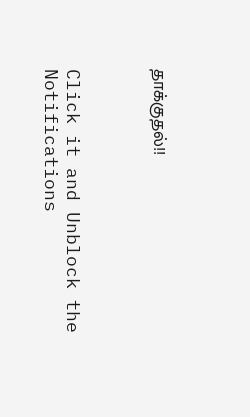தாக்குதல்!!



Click it and Unblock the Notifications